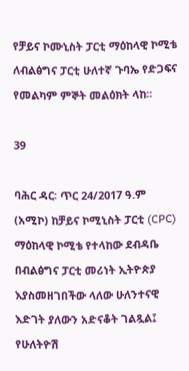የቻይና ኮሙኒስት ፓርቲ ማዕከላዊ ኮሚቴ ለብልፅግና ፓርቲ ሁለተኛ ጉባኤ የድጋፍና የመልካም ምኞት መልዕክት ላከ።

39

ባሕር ዳር፡ ጥር 24/2017 ዓ.ም (አሚኮ) ከቻይና ኮሚኒስት ፓርቲ (CPC) ማዕከላዊ ኮሚቴ የተላከው ደብዳቤ በብልፅግና ፓርቲ መሪነት ኢትዮጵያ እያስመዘገበችው ላለው ሁለንተናዊ እድገት ያለውን አድናቆት ገልጿል፤ የሁለትዮሽ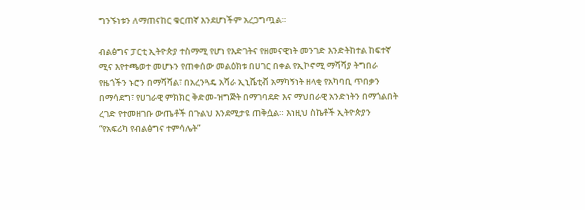ግንኙነቱን ለማጠናከር ቁርጠኛ እንደሆነችም አረጋግጧል።

ብልፅግና ፓርቲ ኢትዮጵያ ተስማሚ የሆነ የእድገትና የዘመናዊነት መንገድ እንድትከተል ከፍተኛ ሚና እየተጫወተ መሆኑን የጠቀሰው መልዕክቱ በሀገር በቀል የኢኮኖሚ ማሻሻያ ትግበራ የዜጎችን ኑሮን በማሻሻል፣ በአረንጓዴ አሻራ ኢኒሼቲቭ አማካኝነት ዘላቂ የአካባቢ ጥበቃን በማሳደግ፣ የሀገራዊ ምክክር ቅድመ-ዝግጅት በማገባደድ እና ማህበራዊ አንድነትን በማጎልበት ረገድ የተመዘገቡ ውጤቶች በጉልህ እንደሚታዩ ጠቅሷል። እነዚህ ስኬቶች ኢትዮጵያን “የአፍሪካ የብልፅግና ተምሳሌት”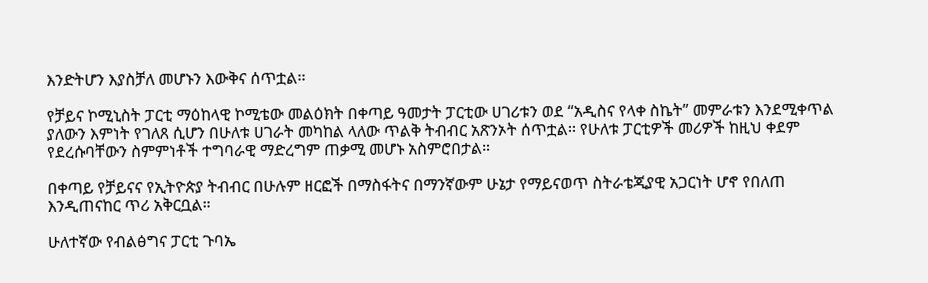እንድትሆን እያስቻለ መሆኑን እውቅና ሰጥቷል፡፡

የቻይና ኮሚኒስት ፓርቲ ማዕከላዊ ኮሚቴው መልዕክት በቀጣይ ዓመታት ፓርቲው ሀገሪቱን ወደ “አዲስና የላቀ ስኬት” መምራቱን እንደሚቀጥል ያለውን እምነት የገለጸ ሲሆን በሁለቱ ሀገራት መካከል ላለው ጥልቅ ትብብር አጽንኦት ሰጥቷል፡፡ የሁለቱ ፓርቲዎች መሪዎች ከዚህ ቀደም የደረሱባቸውን ስምምነቶች ተግባራዊ ማድረግም ጠቃሚ መሆኑ አስምሮበታል።

በቀጣይ የቻይናና የኢትዮጵያ ትብብር በሁሉም ዘርፎች በማስፋትና በማንኛውም ሁኔታ የማይናወጥ ስትራቴጂያዊ አጋርነት ሆኖ የበለጠ እንዲጠናከር ጥሪ አቅርቧል።

ሁለተኛው የብልፅግና ፓርቲ ጉባኤ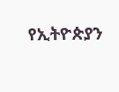የኢትዮጵያን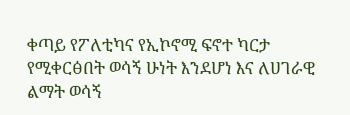ቀጣይ የፖለቲካና የኢኮኖሚ ፍኖተ ካርታ የሚቀርፅበት ወሳኝ ሁነት እንደሆነ እና ለሀገራዊ ልማት ወሳኝ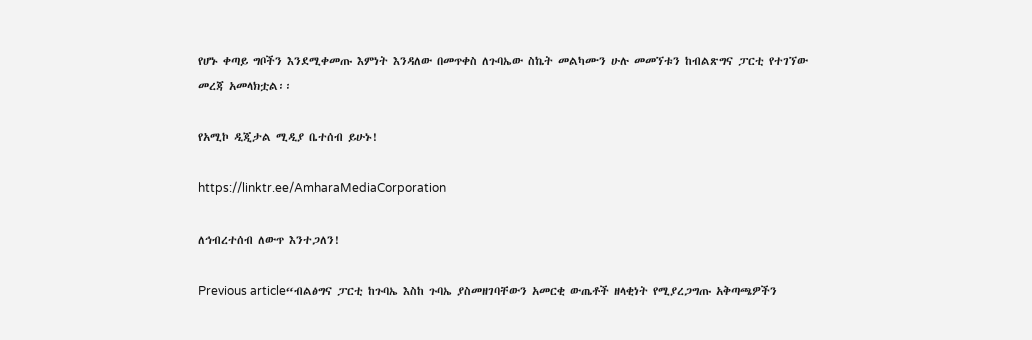የሆኑ ቀጣይ ግቦችን እንደሚቀመጡ እምነት እንዳለው በመጥቀስ ለጉባኤው ስኬት መልካሙን ሁሉ መመኘቱን ከብልጽግና ፓርቲ የተገኘው መረጃ አመላክቷል፡፡

የአሚኮ ዲጂታል ሚዲያ ቤተሰብ ይሁኑ!

https://linktr.ee/AmharaMediaCorporation

ለኅብረተሰብ ለውጥ እንተጋለን!

Previous article“ብልፅግና ፓርቲ ከጉባኤ እስከ ጉባኤ ያስመዘገባቸውን አመርቂ ውጤቶች ዘላቂነት የሚያረጋግጡ አቅጣጫዎችን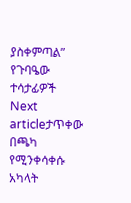ያስቀምጣል” የጉባዔው ተሳታፊዎች
Next articleታጥቀው በጫካ የሚንቀሳቀሱ አካላት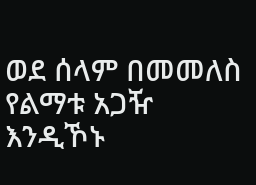ወደ ሰላም በመመለስ የልማቱ አጋዥ እንዲኾኑ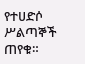የተሀድሶ ሥልጣኞች ጠየቁ።